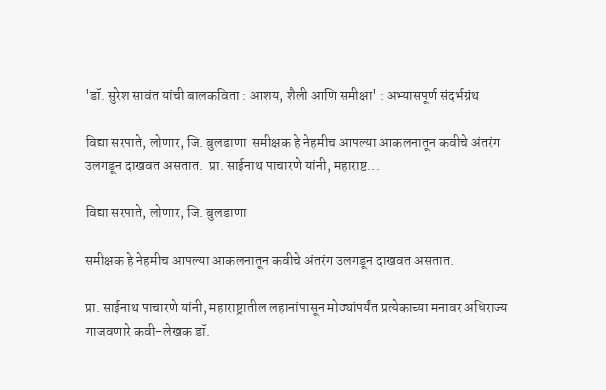'डॉ. सुरेश सावंत यांची बालकविता : आशय, शैली आणि समीक्षा' : अभ्यासपूर्ण संदर्भग्रंथ

विद्या सरपाते, लोणार, जि. बुलडाणा  समीक्षक हे नेहमीच आपल्या आकलनातून कवीचे अंतरंग उलगडून दाखवत असतात.  प्रा. साईनाथ पाचारणे यांनी, महाराष्ट...

विद्या सरपाते, लोणार, जि. बुलडाणा

समीक्षक हे नेहमीच आपल्या आकलनातून कवीचे अंतरंग उलगडून दाखवत असतात.

प्रा. साईनाथ पाचारणे यांनी, महाराष्ट्रातील लहानांपासून मोठ्यांपर्यंत प्रत्येकाच्या मनावर अधिराज्य गाजवणारे कवी-लेखक डॉ.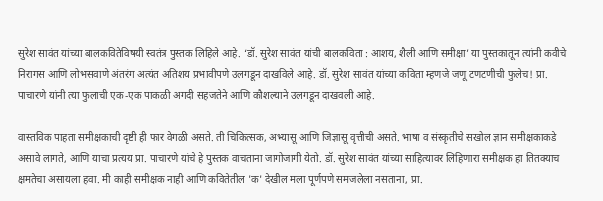सुरेश सावंत यांच्या बालकवितेविषयी स्वतंत्र पुस्तक लिहिले आहे. ‘डॉ. सुरेश सावंत यांची बालकविता : आशय, शैली आणि समीक्षा’ या पुस्तकातून त्यांनी कवीचे निरागस आणि लोभसवाणे अंतरंग अत्यंत अतिशय प्रभावीपणे उलगडून दाखविले आहे. डॉ. सुरेश सावंत यांच्या कविता म्हणजे जणू टणटणीची फुलेच! प्रा. पाचारणे यांनी त्या फुलाची एक-एक पाकळी अगदी सहजतेने आणि कौशल्याने उलगडून दाखवली आहे.

वास्तविक पाहता समीक्षकाची दृष्टी ही फार वेगळी असते. ती चिकित्सक, अभ्यासू आणि जिज्ञासू वृत्तीची असते. भाषा व संस्कृतीचे सखोल ज्ञान समीक्षकाकडे असावे लागते, आणि याचा प्रत्यय प्रा. पाचारणे यांचे हे पुस्तक वाचताना जागोजागी येतो. डॉ. सुरेश सावंत यांच्या साहित्यावर लिहिणारा समीक्षक हा तितक्याच क्षमतेचा असायला हवा. मी काही समीक्षक नाही आणि कवितेतील 'क' देखील मला पूर्णपणे समजलेला नसताना, प्रा.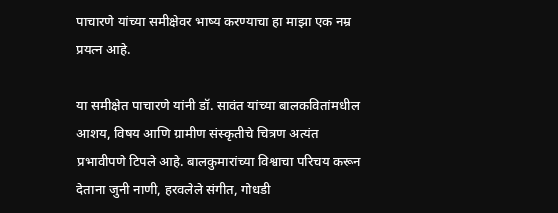पाचारणे यांच्या समीक्षेवर भाष्य करण्याचा हा माझा एक नम्र प्रयत्न आहे.

या समीक्षेत पाचारणे यांनी डॉ. सावंत यांच्या बालकवितांमधील आशय, विषय आणि ग्रामीण संस्कृतीचे चित्रण अत्यंत प्रभावीपणे टिपले आहे. बालकुमारांच्या विश्वाचा परिचय करून देताना जुनी नाणी, हरवलेले संगीत, गोधडी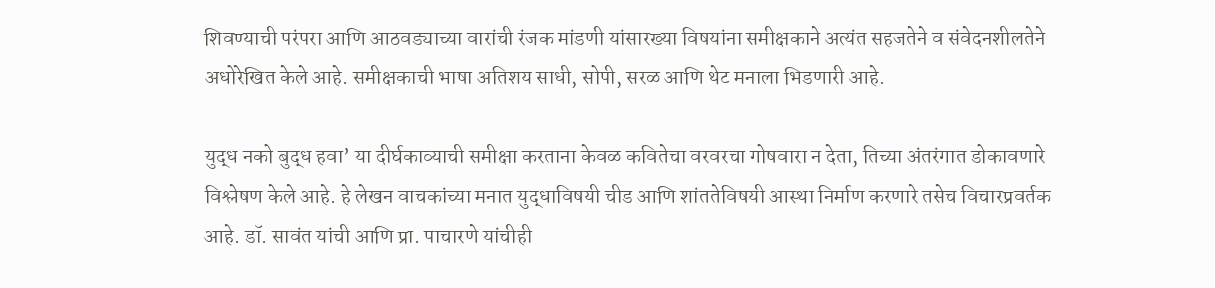शिवण्याची परंपरा आणि आठवड्याच्या वारांची रंजक मांडणी यांसारख्या विषयांना समीक्षकाने अत्यंत सहजतेने व संवेदनशीलतेने अधोरेखित केले आहे. समीक्षकाची भाषा अतिशय साधी, सोपी, सरळ आणि थेट मनाला भिडणारी आहे.

युद्ध नको बुद्ध हवा’ या दीर्घकाव्याची समीक्षा करताना केवळ कवितेचा वरवरचा गोषवारा न देता, तिच्या अंतरंगात डोकावणारे विश्लेषण केले आहे. हे लेखन वाचकांच्या मनात युद्धाविषयी चीड आणि शांततेविषयी आस्था निर्माण करणारे तसेच विचारप्रवर्तक आहे. डॉ. सावंत यांची आणि प्रा. पाचारणे यांचीही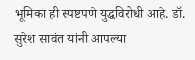भूमिका ही स्पष्टपणे युद्धविरोधी आहे. डॉ. सुरेश सावंत यांनी आपल्या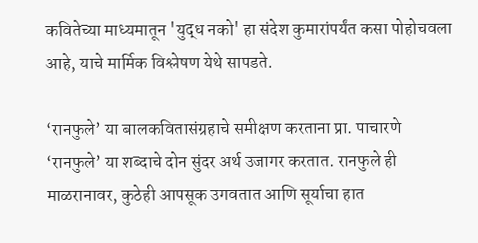कवितेच्या माध्यमातून 'युद्ध नको' हा संदेश कुमारांपर्यंत कसा पोहोचवला आहे, याचे मार्मिक विश्लेषण येथे सापडते.

‘रानफुले’ या बालकवितासंग्रहाचे समीक्षण करताना प्रा. पाचारणे ‘रानफुले’ या शब्दाचे दोन सुंदर अर्थ उजागर करतात. रानफुले ही माळरानावर, कुठेही आपसूक उगवतात आणि सूर्याचा हात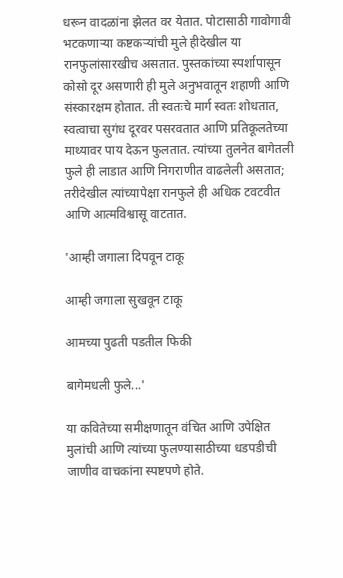धरून वादळांना झेलत वर येतात. पोटासाठी गावोगावी भटकणाऱ्या कष्टकऱ्यांची मुले हीदेखील या रानफुलांसारखीच असतात. पुस्तकांच्या स्पर्शापासून कोसो दूर असणारी ही मुले अनुभवातून शहाणी आणि संस्कारक्षम होतात. ती स्वतःचे मार्ग स्वतः शोधतात, स्वत्वाचा सुगंध दूरवर पसरवतात आणि प्रतिकूलतेच्या माथ्यावर पाय देऊन फुलतात. त्यांच्या तुलनेत बागेतली फुले ही लाडात आणि निगराणीत वाढलेली असतात; तरीदेखील त्यांच्यापेक्षा रानफुले ही अधिक टवटवीत आणि आत्मविश्वासू वाटतात.

'आम्ही जगाला दिपवून टाकू

आम्ही जगाला सुखवून टाकू

आमच्या पुढती पडतील फिकी

बागेमधली फुले...'

या कवितेच्या समीक्षणातून वंचित आणि उपेक्षित मुलांची आणि त्यांच्या फुलण्यासाठीच्या धडपडीची जाणीव वाचकांना स्पष्टपणे होते.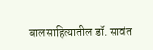बालसाहित्यातील डॉ. सावंत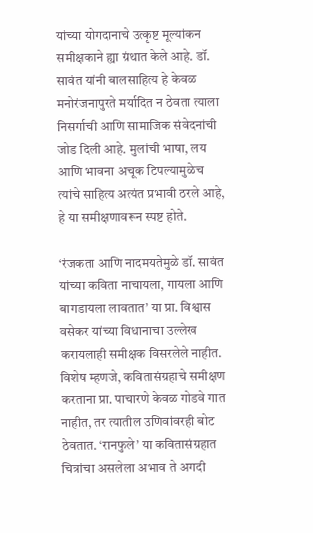यांच्या योगदानाचे उत्कृष्ट मूल्यांकन समीक्षकाने ह्या ग्रंथात केले आहे. डॉ. सावंत यांनी बालसाहित्य हे केवळ मनोरंजनापुरते मर्यादित न ठेवता त्याला निसर्गाची आणि सामाजिक संवेदनांची जोड दिली आहे. मुलांची भाषा, लय आणि भावना अचूक टिपल्यामुळेच त्यांचे साहित्य अत्यंत प्रभावी ठरले आहे, हे या समीक्षणावरून स्पष्ट होते.

‘रंजकता आणि नादमयतेमुळे डॉ. सावंत यांच्या कविता नाचायला, गायला आणि बागडायला लावतात’ या प्रा. विश्वास वसेकर यांच्या विधानाचा उल्लेख करायलाही समीक्षक विसरलेले नाहीत. विशेष म्हणजे, कवितासंग्रहाचे समीक्षण करताना प्रा. पाचारणे केवळ गोडवे गात नाहीत, तर त्यातील उणिवांवरही बोट ठेवतात. ‘रानफुले’ या कवितासंग्रहात चित्रांचा असलेला अभाव ते अगदी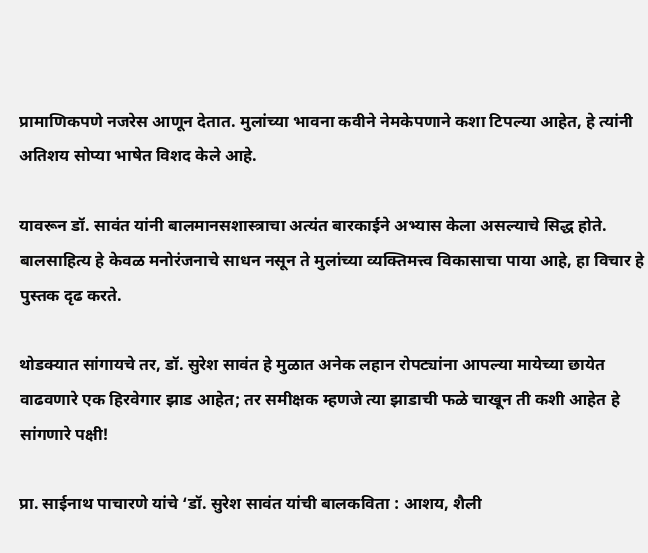प्रामाणिकपणे नजरेस आणून देतात. मुलांच्या भावना कवीने नेमकेपणाने कशा टिपल्या आहेत, हे त्यांनी अतिशय सोप्या भाषेत विशद केले आहे.

यावरून डॉ. सावंत यांनी बालमानसशास्त्राचा अत्यंत बारकाईने अभ्यास केला असल्याचे सिद्ध होते. बालसाहित्य हे केवळ मनोरंजनाचे साधन नसून ते मुलांच्या व्यक्तिमत्त्व विकासाचा पाया आहे, हा विचार हे पुस्तक दृढ करते.

थोडक्यात सांगायचे तर, डॉ. सुरेश सावंत हे मुळात अनेक लहान रोपट्यांना आपल्या मायेच्या छायेत वाढवणारे एक हिरवेगार झाड आहेत; तर समीक्षक म्हणजे त्या झाडाची फळे चाखून ती कशी आहेत हे सांगणारे पक्षी!

प्रा. साईनाथ पाचारणे यांचे ‘डॉ. सुरेश सावंत यांची बालकविता : आशय, शैली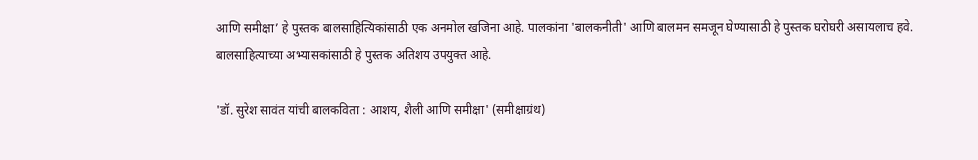आणि समीक्षा’ हे पुस्तक बालसाहित्यिकांसाठी एक अनमोल खजिना आहे. पालकांना 'बालकनीती' आणि बालमन समजून घेण्यासाठी हे पुस्तक घरोघरी असायलाच हवे. बालसाहित्याच्या अभ्यासकांसाठी हे पुस्तक अतिशय उपयुक्त आहे.

'डॉ. सुरेश सावंत यांची बालकविता : आशय, शैली आणि समीक्षा' (समीक्षाग्रंथ)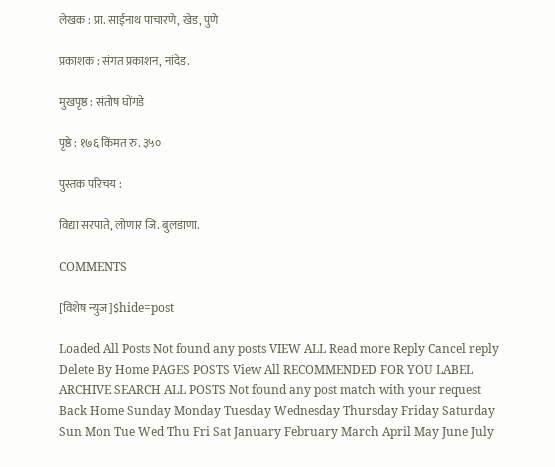लेखक : प्रा. साईनाथ पाचारणे, खेड, पुणे

प्रकाशक : संगत प्रकाशन, नांदेड.

मुखपृष्ठ : संतोष घोंगडे

पृष्ठे : १७६ किंमत रु. ३५०

पुस्तक परिचय :

विद्या सरपाते, लोणार जि. बुलडाणा.

COMMENTS

[विशेष न्युज]$hide=post

Loaded All Posts Not found any posts VIEW ALL Read more Reply Cancel reply Delete By Home PAGES POSTS View All RECOMMENDED FOR YOU LABEL ARCHIVE SEARCH ALL POSTS Not found any post match with your request Back Home Sunday Monday Tuesday Wednesday Thursday Friday Saturday Sun Mon Tue Wed Thu Fri Sat January February March April May June July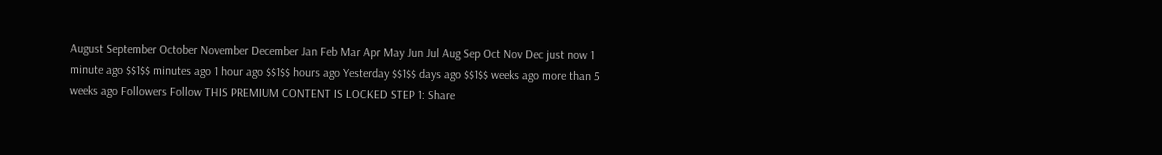August September October November December Jan Feb Mar Apr May Jun Jul Aug Sep Oct Nov Dec just now 1 minute ago $$1$$ minutes ago 1 hour ago $$1$$ hours ago Yesterday $$1$$ days ago $$1$$ weeks ago more than 5 weeks ago Followers Follow THIS PREMIUM CONTENT IS LOCKED STEP 1: Share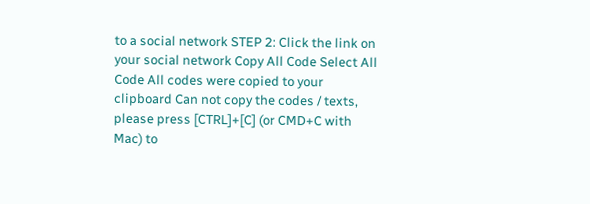to a social network STEP 2: Click the link on your social network Copy All Code Select All Code All codes were copied to your clipboard Can not copy the codes / texts, please press [CTRL]+[C] (or CMD+C with Mac) to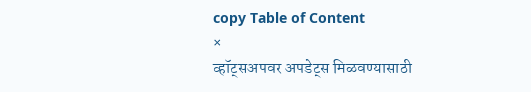copy Table of Content
×
व्हॉट्सअपवर अपडेट्स मिळवण्यासाठी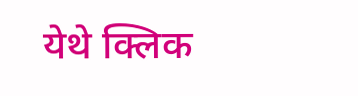येथे क्लिक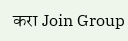करा Join Group